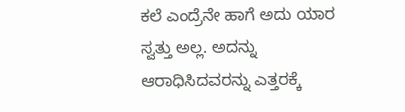ಕಲೆ ಎಂದ್ರೆನೇ ಹಾಗೆ ಅದು ಯಾರ ಸ್ವತ್ತು ಅಲ್ಲ. ಅದನ್ನು ಆರಾಧಿಸಿದವರನ್ನು ಎತ್ತರಕ್ಕೆ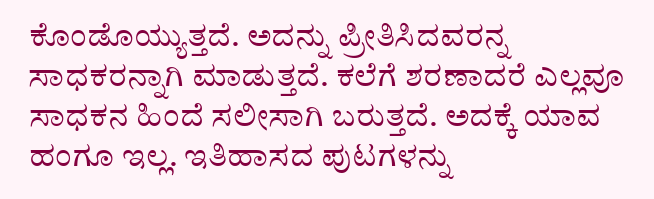ಕೊಂಡೊಯ್ಯುತ್ತದೆ. ಅದನ್ನು ಪ್ರೀತಿಸಿದವರನ್ನ ಸಾಧಕರನ್ನಾಗಿ ಮಾಡುತ್ತದೆ. ಕಲೆಗೆ ಶರಣಾದರೆ ಎಲ್ಲವೂ ಸಾಧಕನ ಹಿಂದೆ ಸಲೀಸಾಗಿ ಬರುತ್ತದೆ. ಅದಕ್ಕೆ ಯಾವ ಹಂಗೂ ಇಲ್ಲ. ಇತಿಹಾಸದ ಪುಟಗಳನ್ನು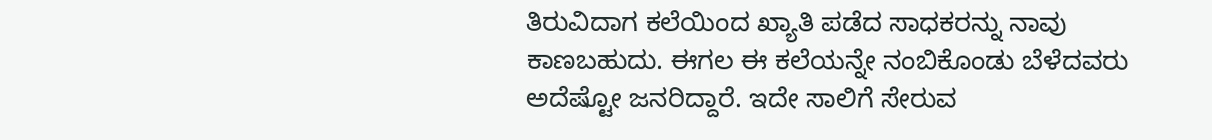ತಿರುವಿದಾಗ ಕಲೆಯಿಂದ ಖ್ಯಾತಿ ಪಡೆದ ಸಾಧಕರನ್ನು ನಾವು ಕಾಣಬಹುದು. ಈಗಲ ಈ ಕಲೆಯನ್ನೇ ನಂಬಿಕೊಂಡು ಬೆಳೆದವರು ಅದೆಷ್ಟೋ ಜನರಿದ್ದಾರೆ. ಇದೇ ಸಾಲಿಗೆ ಸೇರುವ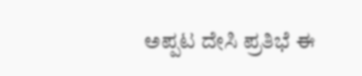ಅಪ್ಪಟ ದೇಸಿ ಪ್ರತಿಭೆ ಈ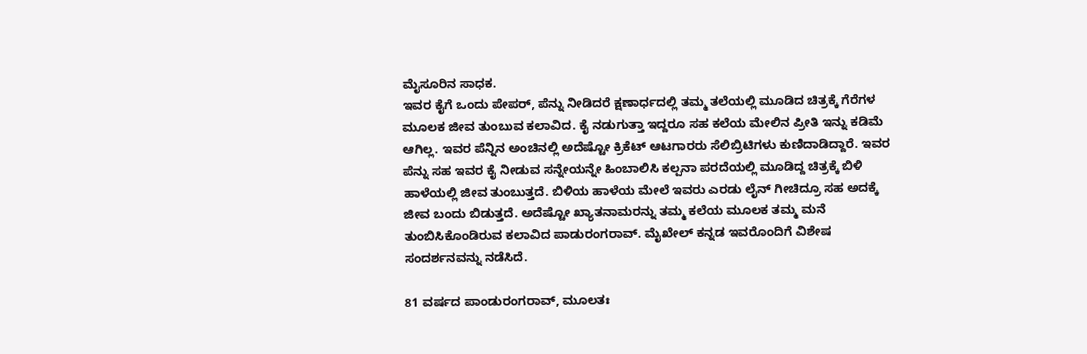ಮೈಸೂರಿನ ಸಾಧಕ.
ಇವರ ಕೈಗೆ ಒಂದು ಪೇಪರ್, ಪೆನ್ನು ನೀಡಿದರೆ ಕ್ಷಣಾರ್ಧದಲ್ಲಿ ತಮ್ಮ ತಲೆಯಲ್ಲಿ ಮೂಡಿದ ಚಿತ್ರಕ್ಕೆ ಗೆರೆಗಳ ಮೂಲಕ ಜೀವ ತುಂಬುವ ಕಲಾವಿದ. ಕೈ ನಡುಗುತ್ತಾ ಇದ್ದರೂ ಸಹ ಕಲೆಯ ಮೇಲಿನ ಪ್ರೀತಿ ಇನ್ನು ಕಡಿಮೆ ಆಗಿಲ್ಲ. ಇವರ ಪೆನ್ನಿನ ಅಂಚಿನಲ್ಲಿ ಅದೆಷ್ಟೋ ಕ್ರಿಕೆಟ್ ಆಟಗಾರರು ಸೆಲಿಬ್ರಿಟಿಗಳು ಕುಣಿದಾಡಿದ್ದಾರೆ. ಇವರ ಪೆನ್ನು ಸಹ ಇವರ ಕೈ ನೀಡುವ ಸನ್ನೇಯನ್ನೇ ಹಿಂಬಾಲಿಸಿ ಕಲ್ಪನಾ ಪರದೆಯಲ್ಲಿ ಮೂಡಿದ್ದ ಚಿತ್ರಕ್ಕೆ ಬಿಳಿ ಹಾಳೆಯಲ್ಲಿ ಜೀವ ತುಂಬುತ್ತದೆ. ಬಿಳಿಯ ಹಾಳೆಯ ಮೇಲೆ ಇವರು ಎರಡು ಲೈನ್ ಗೀಚಿದ್ರೂ ಸಹ ಅದಕ್ಕೆ ಜೀವ ಬಂದು ಬಿಡುತ್ತದೆ. ಅದೆಷ್ಟೋ ಖ್ಯಾತನಾಮರನ್ನು ತಮ್ಮ ಕಲೆಯ ಮೂಲಕ ತಮ್ಮ ಮನೆ ತುಂಬಿಸಿಕೊಂಡಿರುವ ಕಲಾವಿದ ಪಾಡುರಂಗರಾವ್. ಮೈಖೇಲ್ ಕನ್ನಡ ಇವರೊಂದಿಗೆ ವಿಶೇಷ ಸಂದರ್ಶನವನ್ನು ನಡೆಸಿದೆ.

81 ವರ್ಷದ ಪಾಂಡುರಂಗರಾವ್, ಮೂಲತಃ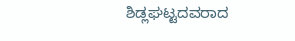ಶಿಡ್ಲಘಟ್ಟದವರಾದ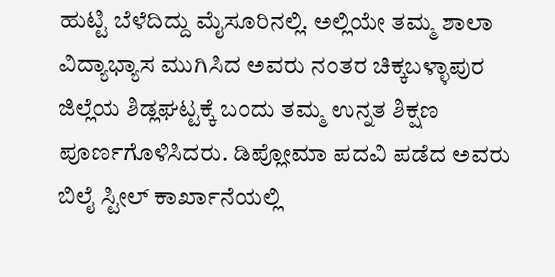ಹುಟ್ಟಿ ಬೆಳೆದಿದ್ದು ಮೈಸೂರಿನಲ್ಲಿ. ಅಲ್ಲಿಯೇ ತಮ್ಮ ಶಾಲಾ ವಿದ್ಯಾಭ್ಯಾಸ ಮುಗಿಸಿದ ಅವರು ನಂತರ ಚಿಕ್ಕಬಳ್ಳಾಪುರ ಜಿಲ್ಲೆಯ ಶಿಡ್ಲಘಟ್ಟಕ್ಕೆ ಬಂದು ತಮ್ಮ ಉನ್ನತ ಶಿಕ್ಷಣ ಪೂರ್ಣಗೊಳಿಸಿದರು. ಡಿಪ್ಲೋಮಾ ಪದವಿ ಪಡೆದ ಅವರು ಬಿಲೈ ಸ್ಟೀಲ್ ಕಾರ್ಖಾನೆಯಲ್ಲಿ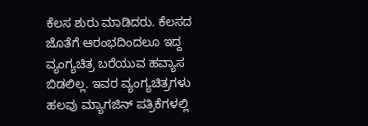ಕೆಲಸ ಶುರು ಮಾಡಿದರು. ಕೆಲಸದ ಜೊತೆಗೆ ಆರಂಭದಿಂದಲೂ ಇದ್ದ ವ್ಯಂಗ್ಯಚಿತ್ರ ಬರೆಯುವ ಹವ್ಯಾಸ ಬಿಡಲಿಲ್ಲ. ಇವರ ವ್ಯಂಗ್ಯಚಿತ್ರಗಳು ಹಲವು ಮ್ಯಾಗಜಿನ್ ಪತ್ರಿಕೆಗಳಲ್ಲಿ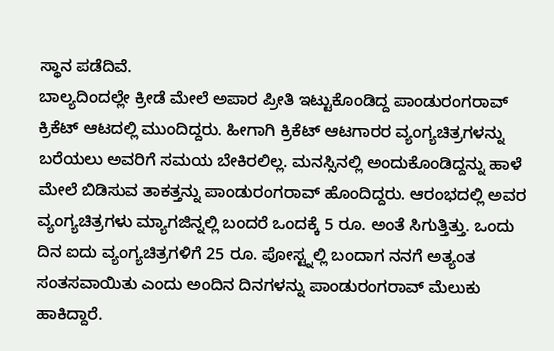ಸ್ಥಾನ ಪಡೆದಿವೆ.
ಬಾಲ್ಯದಿಂದಲ್ಲೇ ಕ್ರೀಡೆ ಮೇಲೆ ಅಪಾರ ಪ್ರೀತಿ ಇಟ್ಟುಕೊಂಡಿದ್ದ ಪಾಂಡುರಂಗರಾವ್ ಕ್ರಿಕೆಟ್ ಆಟದಲ್ಲಿ ಮುಂದಿದ್ದರು. ಹೀಗಾಗಿ ಕ್ರಿಕೆಟ್ ಆಟಗಾರರ ವ್ಯಂಗ್ಯಚಿತ್ರಗಳನ್ನು ಬರೆಯಲು ಅವರಿಗೆ ಸಮಯ ಬೇಕಿರಲಿಲ್ಲ. ಮನಸ್ಸಿನಲ್ಲಿ ಅಂದುಕೊಂಡಿದ್ದನ್ನು ಹಾಳೆ ಮೇಲೆ ಬಿಡಿಸುವ ತಾಕತ್ತನ್ನು ಪಾಂಡುರಂಗರಾವ್ ಹೊಂದಿದ್ದರು. ಆರಂಭದಲ್ಲಿ ಅವರ ವ್ಯಂಗ್ಯಚಿತ್ರಗಳು ಮ್ಯಾಗಜಿನ್ನಲ್ಲಿ ಬಂದರೆ ಒಂದಕ್ಕೆ 5 ರೂ. ಅಂತೆ ಸಿಗುತ್ತಿತ್ತು. ಒಂದು ದಿನ ಐದು ವ್ಯಂಗ್ಯಚಿತ್ರಗಳಿಗೆ 25 ರೂ. ಪೋಸ್ಟ್ನಲ್ಲಿ ಬಂದಾಗ ನನಗೆ ಅತ್ಯಂತ ಸಂತಸವಾಯಿತು ಎಂದು ಅಂದಿನ ದಿನಗಳನ್ನು ಪಾಂಡುರಂಗರಾವ್ ಮೆಲುಕು ಹಾಕಿದ್ದಾರೆ.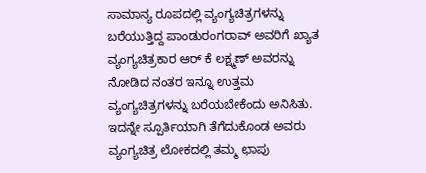ಸಾಮಾನ್ಯ ರೂಪದಲ್ಲಿ ವ್ಯಂಗ್ಯಚಿತ್ರಗಳನ್ನು ಬರೆಯುತ್ತಿದ್ದ ಪಾಂಡುರಂಗರಾವ್ ಅವರಿಗೆ ಖ್ಯಾತ ವ್ಯಂಗ್ಯಚಿತ್ರಕಾರ ಆರ್ ಕೆ ಲಕ್ಷ್ಮಣ್ ಅವರನ್ನು ನೋಡಿದ ನಂತರ ಇನ್ನೂ ಉತ್ತಮ ವ್ಯಂಗ್ಯಚಿತ್ರಗಳನ್ನು ಬರೆಯಬೇಕೆಂದು ಅನಿಸಿತು. ಇದನ್ನೇ ಸ್ಪೂರ್ತಿಯಾಗಿ ತೆಗೆದುಕೊಂಡ ಅವರು ವ್ಯಂಗ್ಯಚಿತ್ರ ಲೋಕದಲ್ಲಿ ತಮ್ಮ ಛಾಪು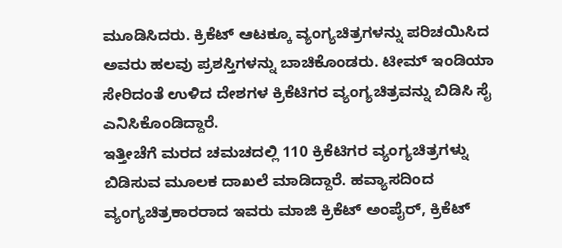ಮೂಡಿಸಿದರು. ಕ್ರಿಕೆಟ್ ಆಟಕ್ಕೂ ವ್ಯಂಗ್ಯಚಿತ್ರಗಳನ್ನು ಪರಿಚಯಿಸಿದ ಅವರು ಹಲವು ಪ್ರಶಸ್ತಿಗಳನ್ನು ಬಾಚಿಕೊಂಡರು. ಟೀಮ್ ಇಂಡಿಯಾ ಸೇರಿದಂತೆ ಉಳಿದ ದೇಶಗಳ ಕ್ರಿಕೆಟಿಗರ ವ್ಯಂಗ್ಯಚಿತ್ರವನ್ನು ಬಿಡಿಸಿ ಸೈ ಎನಿಸಿಕೊಂಡಿದ್ದಾರೆ.
ಇತ್ತೀಚೆಗೆ ಮರದ ಚಮಚದಲ್ಲಿ 110 ಕ್ರಿಕೆಟಿಗರ ವ್ಯಂಗ್ಯಚಿತ್ರಗಳ್ನು ಬಿಡಿಸುವ ಮೂಲಕ ದಾಖಲೆ ಮಾಡಿದ್ದಾರೆ. ಹವ್ಯಾಸದಿಂದ ವ್ಯಂಗ್ಯಚಿತ್ರಕಾರರಾದ ಇವರು ಮಾಜಿ ಕ್ರಿಕೆಟ್ ಅಂಪೈರ್, ಕ್ರಿಕೆಟ್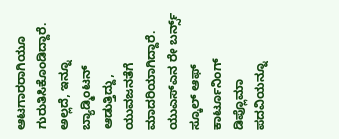ಆಟಗಾರರಾಗಿಯೂ ಗುರುತಿಸಿಕೊಂಡಿದ್ದಾರೆ. ಅಲ್ಲದೆ, ಇನ್ನೂ ಬ್ಯಾಡ್ಮಿಂಟನ್ ಆಡುತ್ತಿದ್ದು, ಯುವಜನತೆಗೆ ಮಾದರಿಯಾಗಿದ್ದಾರೆ. ಯುಎಸ್ಎನ ರೇ ಬರ್ನ್ಸ್ ಸ್ಕೂಲ್ ಆಫ್ ಕಾರ್ಟೂನಿಂಗ್ ಡಿಪ್ಲೊಮಾ ಪದವಿಯನ್ನೂ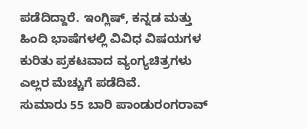ಪಡೆದಿದ್ದಾರೆ. ಇಂಗ್ಲಿಷ್, ಕನ್ನಡ ಮತ್ತು ಹಿಂದಿ ಭಾಷೆಗಳಲ್ಲಿ ವಿವಿಧ ವಿಷಯಗಳ ಕುರಿತು ಪ್ರಕಟವಾದ ವ್ಯಂಗ್ಯಚಿತ್ರಗಳು ಎಲ್ಲರ ಮೆಚ್ಚುಗೆ ಪಡೆದಿವೆ.
ಸುಮಾರು 55 ಬಾರಿ ಪಾಂಡುರಂಗರಾವ್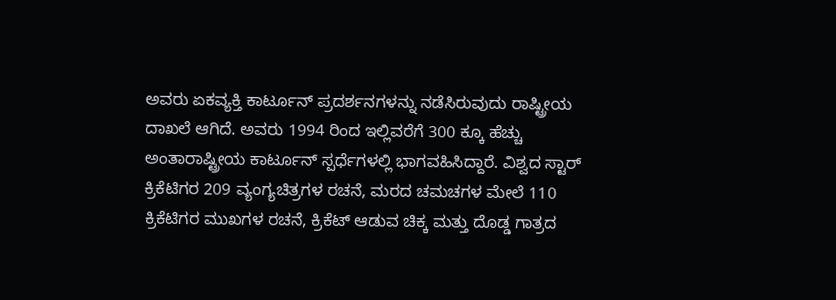ಅವರು ಏಕವ್ಯಕ್ತಿ ಕಾರ್ಟೂನ್ ಪ್ರದರ್ಶನಗಳನ್ನು ನಡೆಸಿರುವುದು ರಾಷ್ಟ್ರೀಯ ದಾಖಲೆ ಆಗಿದೆ. ಅವರು 1994 ರಿಂದ ಇಲ್ಲಿವರೆಗೆ 300 ಕ್ಕೂ ಹೆಚ್ಚು ಅಂತಾರಾಷ್ಟ್ರೀಯ ಕಾರ್ಟೂನ್ ಸ್ಪರ್ಧೆಗಳಲ್ಲಿ ಭಾಗವಹಿಸಿದ್ದಾರೆ. ವಿಶ್ವದ ಸ್ಟಾರ್ ಕ್ರಿಕೆಟಿಗರ 209 ವ್ಯಂಗ್ಯಚಿತ್ರಗಳ ರಚನೆ, ಮರದ ಚಮಚಗಳ ಮೇಲೆ 110 ಕ್ರಿಕೆಟಿಗರ ಮುಖಗಳ ರಚನೆ, ಕ್ರಿಕೆಟ್ ಆಡುವ ಚಿಕ್ಕ ಮತ್ತು ದೊಡ್ಡ ಗಾತ್ರದ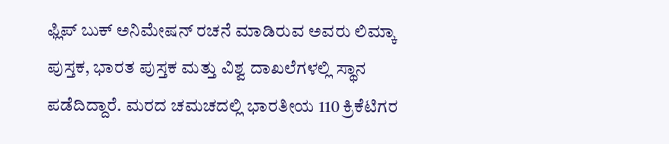ಫ್ಲಿಪ್ ಬುಕ್ ಅನಿಮೇಷನ್ ರಚನೆ ಮಾಡಿರುವ ಅವರು ಲಿಮ್ಕಾ ಪುಸ್ತಕ, ಭಾರತ ಪುಸ್ತಕ ಮತ್ತು ವಿಶ್ವ ದಾಖಲೆಗಳಲ್ಲಿ ಸ್ಥಾನ ಪಡೆದಿದ್ದಾರೆ. ಮರದ ಚಮಚದಲ್ಲಿ ಭಾರತೀಯ 110 ಕ್ರಿಕೆಟಿಗರ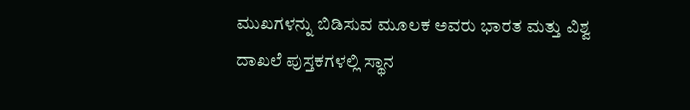ಮುಖಗಳನ್ನು ಬಿಡಿಸುವ ಮೂಲಕ ಅವರು ಭಾರತ ಮತ್ತು ವಿಶ್ವ ದಾಖಲೆ ಪುಸ್ತಕಗಳಲ್ಲಿ ಸ್ಥಾನ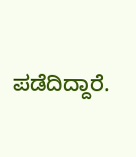ಪಡೆದಿದ್ದಾರೆ.